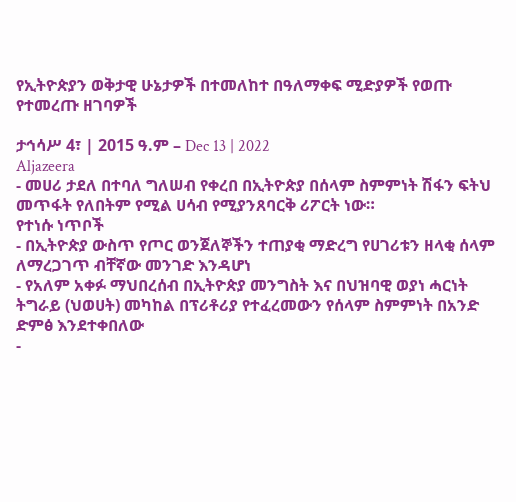የኢትዮጵያን ወቅታዊ ሁኔታዎች በተመለከተ በዓለማቀፍ ሚድያዎች የወጡ የተመረጡ ዘገባዎች

ታኅሳሥ 4፣ | 2015 ዓ.ም – Dec 13 | 2022
Aljazeera
- መሀሪ ታደለ በተባለ ግለሠብ የቀረበ በኢትዮጵያ በሰላም ስምምነት ሽፋን ፍትህ መጥፋት የለበትም የሚል ሀሳብ የሚያንጸባርቅ ሪፖርት ነው።
የተነሱ ነጥቦች
- በኢትዮጵያ ውስጥ የጦር ወንጀለኞችን ተጠያቂ ማድረግ የሀገሪቱን ዘላቂ ሰላም ለማረጋገጥ ብቸኛው መንገድ እንዳሆነ
- የአለም አቀፉ ማህበረሰብ በኢትዮጵያ መንግስት እና በህዝባዊ ወያነ ሓርነት ትግራይ (ህወሀት) መካከል በፕሪቶሪያ የተፈረመውን የሰላም ስምምነት በአንድ ድምፅ እንደተቀበለው
-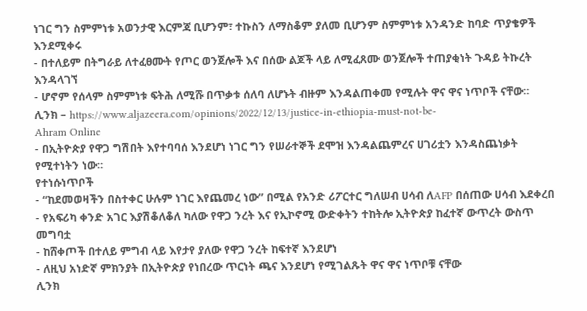ነገር ግን ስምምነቱ አወንታዊ እርምጃ ቢሆንም፣ ተኩስን ለማስቆም ያለመ ቢሆንም ስምምነቱ አንዳንድ ከባድ ጥያቄዎች እንደሚቀሩ
- በተለይም በትግራይ ለተፈፀሙት የጦር ወንጀሎች እና በሰው ልጆች ላይ ለሚፈጸሙ ወንጀሎች ተጠያቂነት ጉዳይ ትኩረት እንዳላገኘ
- ሆኖም የሰላም ስምምነቱ ፍትሕ ለሚሹ በጥቃቱ ሰለባ ለሆኑት ብዙም እንዳልጠቀመ የሚሉት ዋና ዋና ነጥቦች ናቸው።
ሊንክ – https://www.aljazeera.com/opinions/2022/12/13/justice-in-ethiopia-must-not-be-
Ahram Online
- በኢትዮጵያ የዋጋ ግሽበት እየተባባሰ እንደሆነ ነገር ግን የሠራተኞች ደሞዝ እንዳልጨምረና ሀገሪቷን እንዳስጨነቃት የሚተነትን ነው።
የተነሱነጥቦች
- “ከደመወዛችን በስተቀር ሁሉም ነገር እየጨመረ ነው” በሚል የአንድ ሪፖርተር ግለሠብ ሀሳብ ለAFP በሰጠው ሀሳብ እደቀረበ
- የአፍሪካ ቀንድ አገር እያሽቆለቆለ ካለው የዋጋ ንረት እና የኢኮኖሚ ውድቀትን ተከትሎ ኢትዮጵያ ከፈተኛ ውጥረት ውስጥ መግባቷ
- ከሸቀጦች በተለይ ምግብ ላይ እየታየ ያለው የዋጋ ንረት ከፍተኛ እንደሆነ
- ለዚህ አነድኛ ምክንያት በኢትዮጵያ የነበረው ጥርነት ጫና እንደሆነ የሚገልጹት ዋና ዋና ነጥቦቹ ናቸው
ሊንክ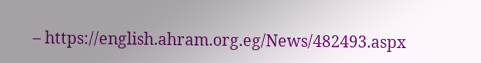– https://english.ahram.org.eg/News/482493.aspx